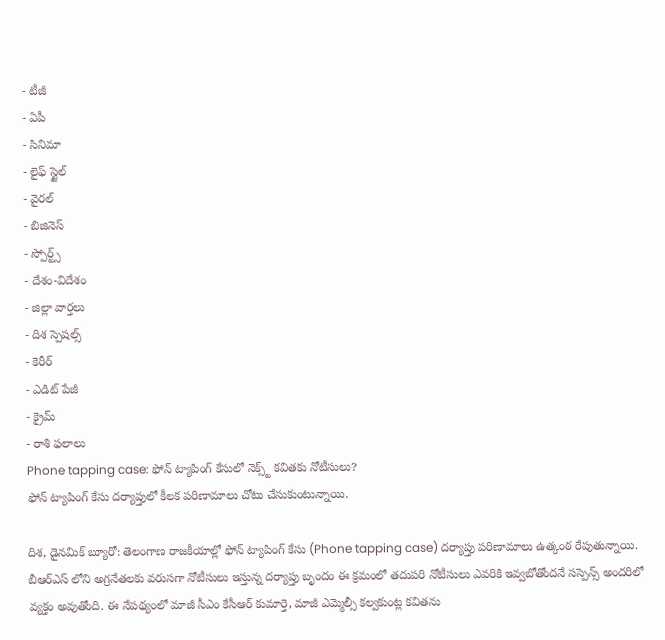- టీజీ
- ఏపీ
- సినిమా
- లైఫ్ స్టైల్
- వైరల్
- బిజినెస్
- స్పోర్ట్స్
- దేశం-విదేశం
- జిల్లా వార్తలు
- దిశ స్పెషల్స్
- కెరీర్
- ఎడిట్ పేజీ
- క్రైమ్
- రాశి ఫలాలు
Phone tapping case: ఫోన్ ట్యాపింగ్ కేసులో నెక్స్ట్ కవితకు నోటీసులు?
ఫోన్ ట్యాపింగ్ కేసు దర్యాప్తులో కీలక పరిణామాలు చోటు చేసుకుంటున్నాయి.

దిశ, డైనమిక్ బ్యూరో: తెలంగాణ రాజకీయాల్లో ఫోన్ ట్యాపింగ్ కేసు (Phone tapping case) దర్యాప్తు పరిణామాలు ఉత్కంఠ రేపుతున్నాయి. బీఆర్ఎస్ లోని అగ్రనేతలకు వరుసగా నోటీసులు ఇస్తున్న దర్యాప్తు బృందం ఈ క్రమంలో తదుపరి నోటీసులు ఎవరికి ఇవ్వబోతోందనే సస్పెన్స్ అందరిలో వ్యక్తం అవుతోంది. ఈ నేపథ్యంలో మాజీ సీఎం కేసీఆర్ కుమార్తె, మాజీ ఎమ్మెల్సీ కల్వకుంట్ల కవితను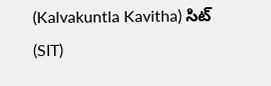(Kalvakuntla Kavitha) సిట్ (SIT)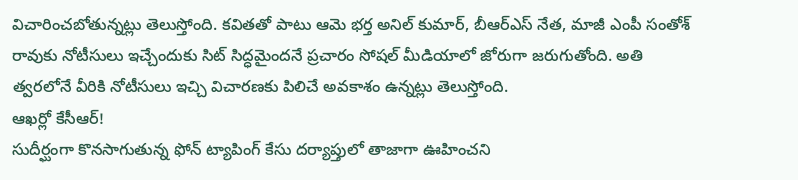విచారించబోతున్నట్లు తెలుస్తోంది. కవితతో పాటు ఆమె భర్త అనిల్ కుమార్, బీఆర్ఎస్ నేత, మాజీ ఎంపీ సంతోశ్ రావుకు నోటీసులు ఇచ్చేందుకు సిట్ సిద్ధమైందనే ప్రచారం సోషల్ మీడియాలో జోరుగా జరుగుతోంది. అతి త్వరలోనే వీరికి నోటీసులు ఇచ్చి విచారణకు పిలిచే అవకాశం ఉన్నట్లు తెలుస్తోంది.
ఆఖర్లో కేసీఆర్!
సుదీర్ఘంగా కొనసాగుతున్న ఫోన్ ట్యాపింగ్ కేసు దర్యాప్తులో తాజాగా ఊహించని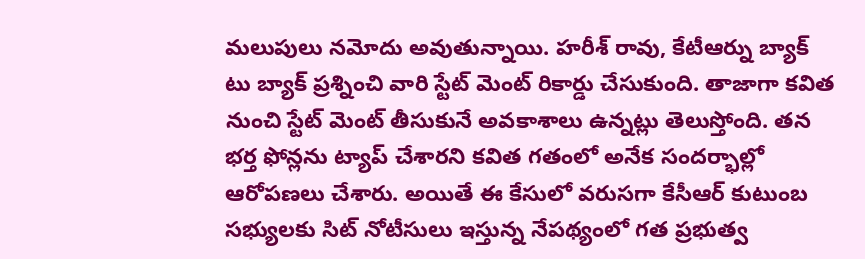మలుపులు నమోదు అవుతున్నాయి. హరీశ్ రావు, కేటీఆర్ను బ్యాక్ టు బ్యాక్ ప్రశ్నించి వారి స్టేట్ మెంట్ రికార్డు చేసుకుంది. తాజాగా కవిత నుంచి స్టేట్ మెంట్ తీసుకునే అవకాశాలు ఉన్నట్లు తెలుస్తోంది. తన భర్త ఫోన్లను ట్యాప్ చేశారని కవిత గతంలో అనేక సందర్భాల్లో ఆరోపణలు చేశారు. అయితే ఈ కేసులో వరుసగా కేసీఆర్ కుటుంబ సభ్యులకు సిట్ నోటీసులు ఇస్తున్న నేపథ్యంలో గత ప్రభుత్వ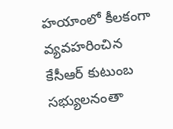హయాంలో కీలకంగా వ్యవహరించిన కేసీఆర్ కుటుంబ సభ్యులనంతా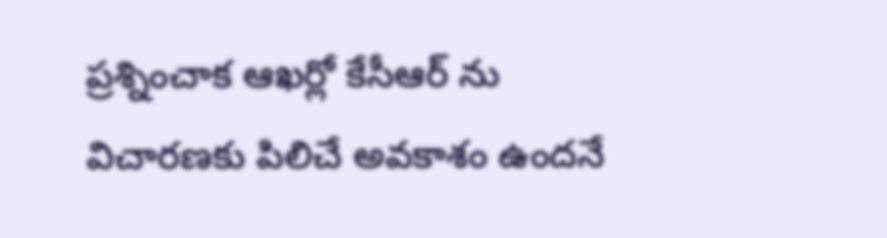ప్రశ్నించాక ఆఖర్లో కేసీఆర్ ను విచారణకు పిలిచే అవకాశం ఉందనే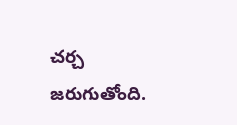చర్చ జరుగుతోంది.